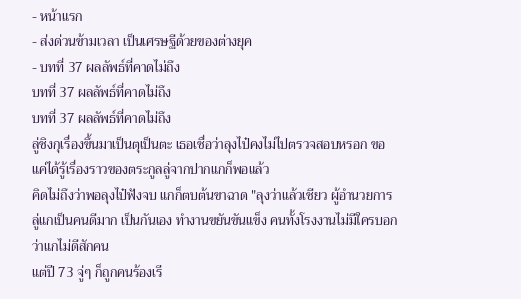- หน้าแรก
- ส่งด่วนข้ามเวลา เป็นเศรษฐีด้วยของต่างยุค
- บทที่ 37 ผลลัพธ์ที่คาดไม่ถึง
บทที่ 37 ผลลัพธ์ที่คาดไม่ถึง
บทที่ 37 ผลลัพธ์ที่คาดไม่ถึง
ลู่ชิงกุเรื่องขึ้นมาเป็นตุเป็นตะ เธอเชื่อว่าลุงไป๋คงไม่ไปตรวจสอบหรอก ขอแค่ได้รู้เรื่องราวของตระกูลลู่จากปากแกก็พอแล้ว
คิดไม่ถึงว่าพอลุงไป๋ฟังจบ แกก็ตบต้นขาฉาด "ลุงว่าแล้วเชียว ผู้อำนวยการลู่แกเป็นคนดีมาก เป็นกันเอง ทำงานขยันขันแข็ง คนทั้งโรงงานไม่มีใครบอกว่าแกไม่ดีสักคน
แต่ปี 73 จู่ๆ ก็ถูกคนร้องเรี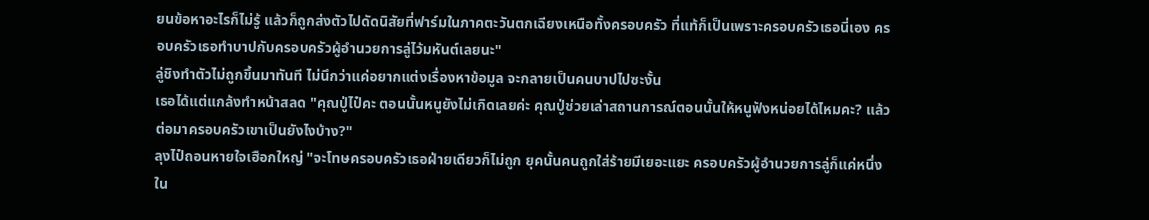ยนข้อหาอะไรก็ไม่รู้ แล้วก็ถูกส่งตัวไปดัดนิสัยที่ฟาร์มในภาคตะวันตกเฉียงเหนือทั้งครอบครัว ที่แท้ก็เป็นเพราะครอบครัวเธอนี่เอง ครอบครัวเธอทำบาปกับครอบครัวผู้อำนวยการลู่ไว้มหันต์เลยนะ"
ลู่ชิงทำตัวไม่ถูกขึ้นมาทันที ไม่นึกว่าแค่อยากแต่งเรื่องหาข้อมูล จะกลายเป็นคนบาปไปซะงั้น
เธอได้แต่แกล้งทำหน้าสลด "คุณปู่ไป๋คะ ตอนนั้นหนูยังไม่เกิดเลยค่ะ คุณปู่ช่วยเล่าสถานการณ์ตอนนั้นให้หนูฟังหน่อยได้ไหมคะ? แล้วต่อมาครอบครัวเขาเป็นยังไงบ้าง?"
ลุงไป๋ถอนหายใจเฮือกใหญ่ "จะโทษครอบครัวเธอฝ่ายเดียวก็ไม่ถูก ยุคนั้นคนถูกใส่ร้ายมีเยอะแยะ ครอบครัวผู้อำนวยการลู่ก็แค่หนึ่งใน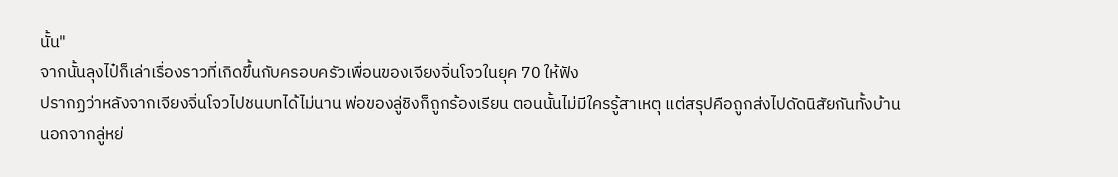นั้น"
จากนั้นลุงไป๋ก็เล่าเรื่องราวที่เกิดขึ้นกับครอบครัวเพื่อนของเจียงจิ่นโจวในยุค 70 ให้ฟัง
ปรากฏว่าหลังจากเจียงจิ่นโจวไปชนบทได้ไม่นาน พ่อของลู่ชิงก็ถูกร้องเรียน ตอนนั้นไม่มีใครรู้สาเหตุ แต่สรุปคือถูกส่งไปดัดนิสัยกันทั้งบ้าน
นอกจากลู่หย่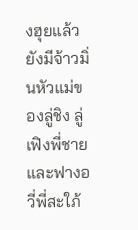งฮุยแล้ว ยังมีจ้าวมิ่นหัวแม่ของลู่ชิง ลู่เฟิงพี่ชาย และฟางอวี่พี่สะใภ้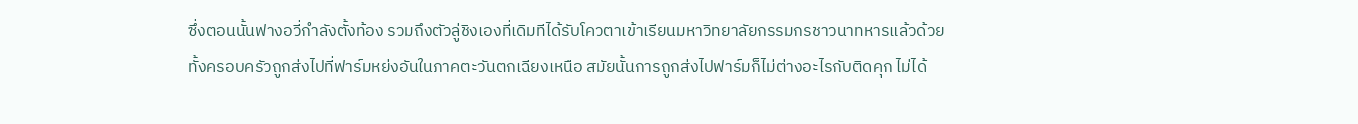ซึ่งตอนนั้นฟางอวี่กำลังตั้งท้อง รวมถึงตัวลู่ชิงเองที่เดิมทีได้รับโควตาเข้าเรียนมหาวิทยาลัยกรรมกรชาวนาทหารแล้วด้วย
ทั้งครอบครัวถูกส่งไปที่ฟาร์มหย่งอันในภาคตะวันตกเฉียงเหนือ สมัยนั้นการถูกส่งไปฟาร์มก็ไม่ต่างอะไรกับติดคุก ไม่ได้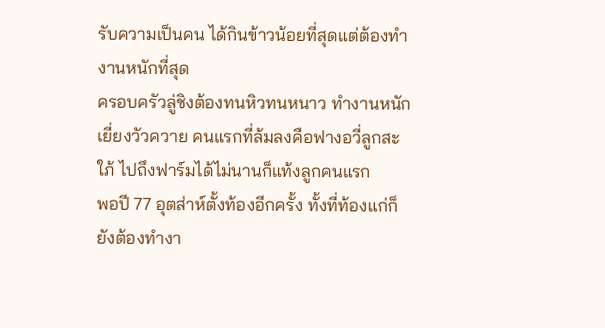รับความเป็นคน ได้กินข้าวน้อยที่สุดแต่ต้องทำงานหนักที่สุด
ครอบครัวลู่ชิงต้องทนหิวทนหนาว ทำงานหนักเยี่ยงวัวควาย คนแรกที่ล้มลงคือฟางอวี่ลูกสะใภ้ ไปถึงฟาร์มได้ไม่นานก็แท้งลูกคนแรก
พอปี 77 อุตส่าห์ตั้งท้องอีกครั้ง ทั้งที่ท้องแก่ก็ยังต้องทำงา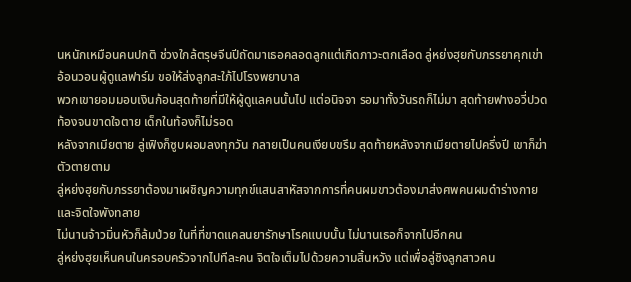นหนักเหมือนคนปกติ ช่วงใกล้ตรุษจีนปีถัดมาเธอคลอดลูกแต่เกิดภาวะตกเลือด ลู่หย่งฮุยกับภรรยาคุกเข่าอ้อนวอนผู้ดูแลฟาร์ม ขอให้ส่งลูกสะใภ้ไปโรงพยาบาล
พวกเขายอมมอบเงินก้อนสุดท้ายที่มีให้ผู้ดูแลคนนั้นไป แต่อนิจจา รอมาทั้งวันรถก็ไม่มา สุดท้ายฟางอวี่ปวดท้องจนขาดใจตาย เด็กในท้องก็ไม่รอด
หลังจากเมียตาย ลู่เฟิงก็ซูบผอมลงทุกวัน กลายเป็นคนเงียบขรึม สุดท้ายหลังจากเมียตายไปครึ่งปี เขาก็ฆ่าตัวตายตาม
ลู่หย่งฮุยกับภรรยาต้องมาเผชิญความทุกข์แสนสาหัสจากการที่คนผมขาวต้องมาส่งศพคนผมดำร่างกายและจิตใจพังทลาย
ไม่นานจ้าวมิ่นหัวก็ล้มป่วย ในที่ที่ขาดแคลนยารักษาโรคแบบนั้น ไม่นานเธอก็จากไปอีกคน
ลู่หย่งฮุยเห็นคนในครอบครัวจากไปทีละคน จิตใจเต็มไปด้วยความสิ้นหวัง แต่เพื่อลู่ชิงลูกสาวคน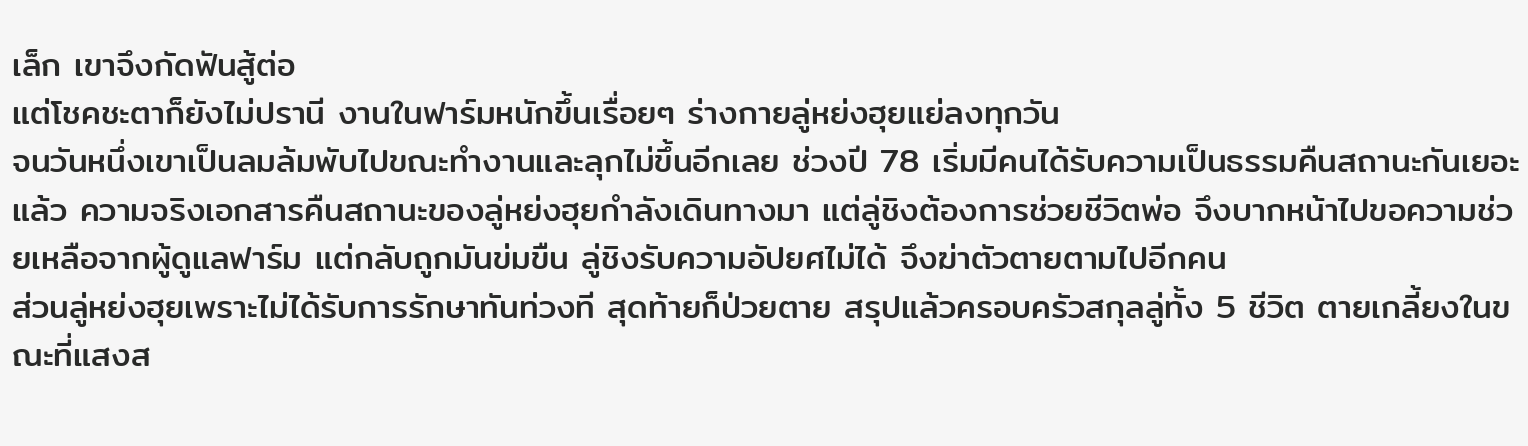เล็ก เขาจึงกัดฟันสู้ต่อ
แต่โชคชะตาก็ยังไม่ปรานี งานในฟาร์มหนักขึ้นเรื่อยๆ ร่างกายลู่หย่งฮุยแย่ลงทุกวัน
จนวันหนึ่งเขาเป็นลมล้มพับไปขณะทำงานและลุกไม่ขึ้นอีกเลย ช่วงปี 78 เริ่มมีคนได้รับความเป็นธรรมคืนสถานะกันเยอะแล้ว ความจริงเอกสารคืนสถานะของลู่หย่งฮุยกำลังเดินทางมา แต่ลู่ชิงต้องการช่วยชีวิตพ่อ จึงบากหน้าไปขอความช่วยเหลือจากผู้ดูแลฟาร์ม แต่กลับถูกมันข่มขืน ลู่ชิงรับความอัปยศไม่ได้ จึงฆ่าตัวตายตามไปอีกคน
ส่วนลู่หย่งฮุยเพราะไม่ได้รับการรักษาทันท่วงที สุดท้ายก็ป่วยตาย สรุปแล้วครอบครัวสกุลลู่ทั้ง 5 ชีวิต ตายเกลี้ยงในขณะที่แสงส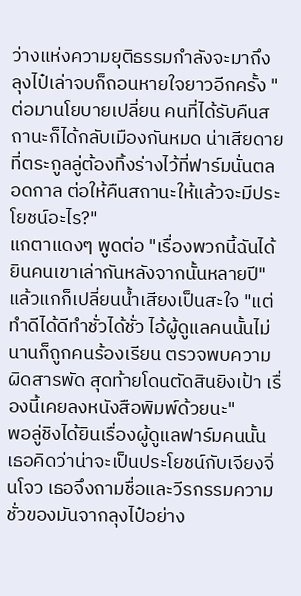ว่างแห่งความยุติธรรมกำลังจะมาถึง
ลุงไป๋เล่าจบก็ถอนหายใจยาวอีกครั้ง "ต่อมานโยบายเปลี่ยน คนที่ได้รับคืนสถานะก็ได้กลับเมืองกันหมด น่าเสียดายที่ตระกูลลู่ต้องทิ้งร่างไว้ที่ฟาร์มนั่นตลอดกาล ต่อให้คืนสถานะให้แล้วจะมีประโยชน์อะไร?"
แกตาแดงๆ พูดต่อ "เรื่องพวกนี้ฉันได้ยินคนเขาเล่ากันหลังจากนั้นหลายปี"
แล้วแกก็เปลี่ยนน้ำเสียงเป็นสะใจ "แต่ทำดีได้ดีทำชั่วได้ชั่ว ไอ้ผู้ดูแลคนนั้นไม่นานก็ถูกคนร้องเรียน ตรวจพบความผิดสารพัด สุดท้ายโดนตัดสินยิงเป้า เรื่องนี้เคยลงหนังสือพิมพ์ด้วยนะ"
พอลู่ชิงได้ยินเรื่องผู้ดูแลฟาร์มคนนั้น เธอคิดว่าน่าจะเป็นประโยชน์กับเจียงจิ่นโจว เธอจึงถามชื่อและวีรกรรมความชั่วของมันจากลุงไป๋อย่าง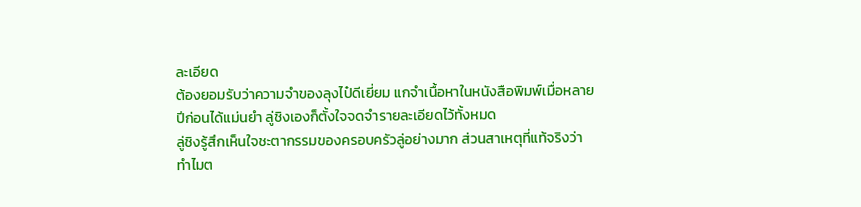ละเอียด
ต้องยอมรับว่าความจำของลุงไป๋ดีเยี่ยม แกจำเนื้อหาในหนังสือพิมพ์เมื่อหลายปีก่อนได้แม่นยำ ลู่ชิงเองก็ตั้งใจจดจำรายละเอียดไว้ทั้งหมด
ลู่ชิงรู้สึกเห็นใจชะตากรรมของครอบครัวลู่อย่างมาก ส่วนสาเหตุที่แท้จริงว่าทำไมต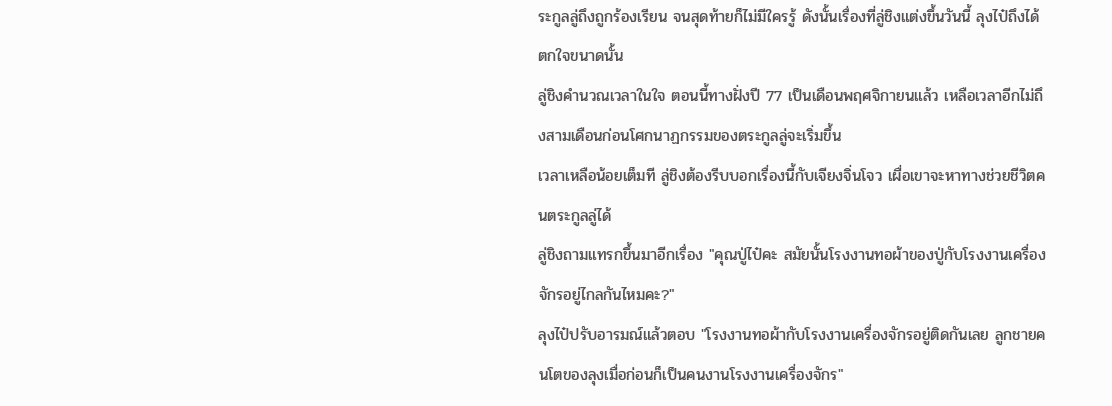ระกูลลู่ถึงถูกร้องเรียน จนสุดท้ายก็ไม่มีใครรู้ ดังนั้นเรื่องที่ลู่ชิงแต่งขึ้นวันนี้ ลุงไป๋ถึงได้ตกใจขนาดนั้น
ลู่ชิงคำนวณเวลาในใจ ตอนนี้ทางฝั่งปี 77 เป็นเดือนพฤศจิกายนแล้ว เหลือเวลาอีกไม่ถึงสามเดือนก่อนโศกนาฏกรรมของตระกูลลู่จะเริ่มขึ้น
เวลาเหลือน้อยเต็มที ลู่ชิงต้องรีบบอกเรื่องนี้กับเจียงจิ่นโจว เผื่อเขาจะหาทางช่วยชีวิตคนตระกูลลู่ได้
ลู่ชิงถามแทรกขึ้นมาอีกเรื่อง "คุณปู่ไป๋คะ สมัยนั้นโรงงานทอผ้าของปู่กับโรงงานเครื่องจักรอยู่ไกลกันไหมคะ?"
ลุงไป๋ปรับอารมณ์แล้วตอบ "โรงงานทอผ้ากับโรงงานเครื่องจักรอยู่ติดกันเลย ลูกชายคนโตของลุงเมื่อก่อนก็เป็นคนงานโรงงานเครื่องจักร"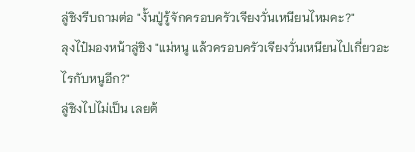ลู่ชิงรีบถามต่อ "งั้นปู่รู้จักครอบครัวเจียงวั่นเหนียนไหมคะ?"
ลุงไป๋มองหน้าลู่ชิง "แม่หนู แล้วครอบครัวเจียงวั่นเหนียนไปเกี่ยวอะไรกับหนูอีก?"
ลู่ชิงไปไม่เป็น เลยต้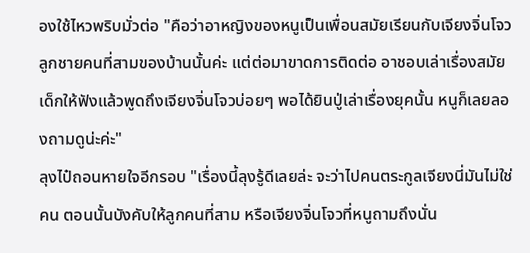องใช้ไหวพริบมั่วต่อ "คือว่าอาหญิงของหนูเป็นเพื่อนสมัยเรียนกับเจียงจิ่นโจวลูกชายคนที่สามของบ้านนั้นค่ะ แต่ต่อมาขาดการติดต่อ อาชอบเล่าเรื่องสมัยเด็กให้ฟังแล้วพูดถึงเจียงจิ่นโจวบ่อยๆ พอได้ยินปู่เล่าเรื่องยุคนั้น หนูก็เลยลองถามดูน่ะค่ะ"
ลุงไป๋ถอนหายใจอีกรอบ "เรื่องนี้ลุงรู้ดีเลยล่ะ จะว่าไปคนตระกูลเจียงนี่มันไม่ใช่คน ตอนนั้นบังคับให้ลูกคนที่สาม หรือเจียงจิ่นโจวที่หนูถามถึงนั่น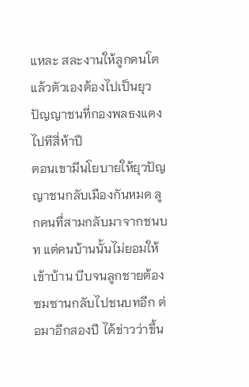แหละ สละงานให้ลูกคนโต แล้วตัวเองต้องไปเป็นยุวปัญญาชนที่กองพลธงแดง ไปทีสี่ห้าปี
ตอนเขามีนโยบายให้ยุวปัญญาชนกลับเมืองกันหมด ลูกคนทื่สามกลับมาจากชนบท แต่คนบ้านนั้นไม่ยอมให้เข้าบ้าน บีบจนลูกชายต้องซมซานกลับไปชนบทอีก ต่อมาอีกสองปี ได้ข่าวว่าขึ้น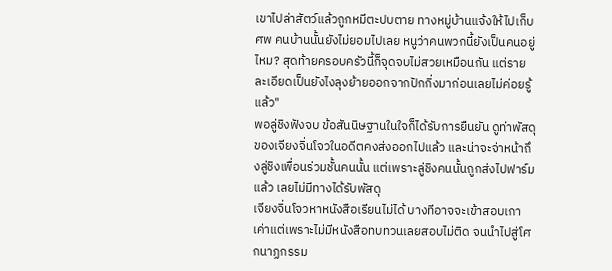เขาไปล่าสัตว์แล้วถูกหมีตะปบตาย ทางหมู่บ้านแจ้งให้ไปเก็บศพ คนบ้านนั้นยังไม่ยอมไปเลย หนูว่าคนพวกนี้ยังเป็นคนอยู่ไหม? สุดท้ายครอบครัวนี้ก็จุดจบไม่สวยเหมือนกัน แต่รายละเอียดเป็นยังไงลุงย้ายออกจากปักกิ่งมาก่อนเลยไม่ค่อยรู้แล้ว"
พอลู่ชิงฟังจบ ข้อสันนิษฐานในใจก็ได้รับการยืนยัน ดูท่าพัสดุของเจียงจิ่นโจวในอดีตคงส่งออกไปแล้ว และน่าจะจ่าหน้าถึงลู่ชิงเพื่อนร่วมชั้นคนนั้น แต่เพราะลู่ชิงคนนั้นถูกส่งไปฟาร์มแล้ว เลยไม่มีทางได้รับพัสดุ
เจียงจิ่นโจวหาหนังสือเรียนไม่ได้ บางทีอาจจะเข้าสอบเกาเค่าแต่เพราะไม่มีหนังสือทบทวนเลยสอบไม่ติด จนนำไปสู่โศกนาฏกรรม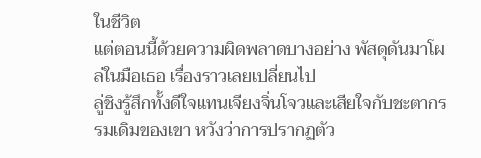ในชีวิต
แต่ตอนนี้ด้วยความผิดพลาดบางอย่าง พัสดุดันมาโผล่ในมือเธอ เรื่องราวเลยเปลี่ยนไป
ลู่ชิงรู้สึกทั้งดีใจแทนเจียงจิ่นโจวและเสียใจกับชะตากรรมเดิมของเขา หวังว่าการปรากฏตัว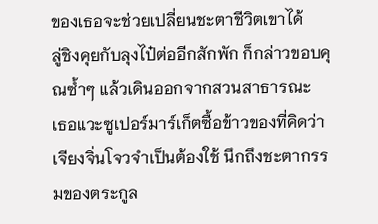ของเธอจะช่วยเปลี่ยนชะตาชีวิตเขาได้
ลู่ชิงคุยกับลุงไป๋ต่ออีกสักพัก ก็กล่าวขอบคุณซ้ำๆ แล้วเดินออกจากสวนสาธารณะ
เธอแวะซูเปอร์มาร์เก็ตซื้อข้าวของที่คิดว่าเจียงจิ่นโจวจำเป็นต้องใช้ นึกถึงชะตากรรมของตระกูล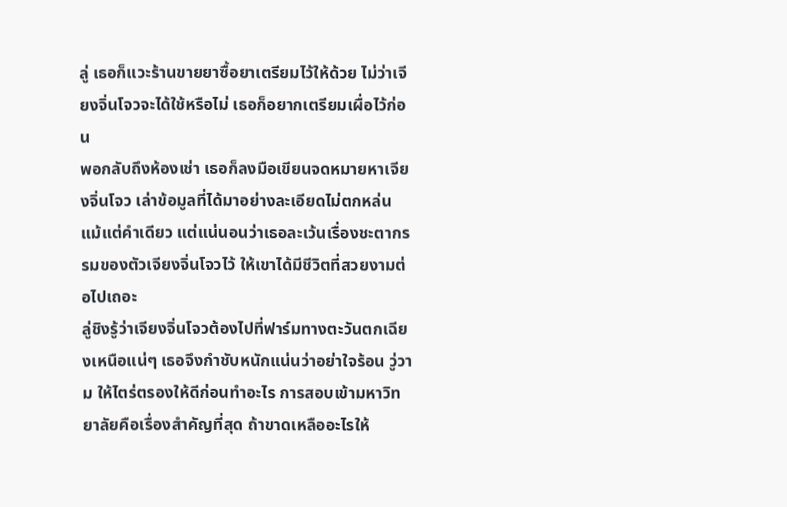ลู่ เธอก็แวะร้านขายยาซื้อยาเตรียมไว้ให้ด้วย ไม่ว่าเจียงจิ่นโจวจะได้ใช้หรือไม่ เธอก็อยากเตรียมเผื่อไว้ก่อน
พอกลับถึงห้องเช่า เธอก็ลงมือเขียนจดหมายหาเจียงจิ่นโจว เล่าข้อมูลที่ได้มาอย่างละเอียดไม่ตกหล่นแม้แต่คำเดียว แต่แน่นอนว่าเธอละเว้นเรื่องชะตากรรมของตัวเจียงจิ่นโจวไว้ ให้เขาได้มีชีวิตที่สวยงามต่อไปเถอะ
ลู่ชิงรู้ว่าเจียงจิ่นโจวต้องไปที่ฟาร์มทางตะวันตกเฉียงเหนือแน่ๆ เธอจึงกำชับหนักแน่นว่าอย่าใจร้อน วู่วาม ให้ไตร่ตรองให้ดีก่อนทำอะไร การสอบเข้ามหาวิทยาลัยคือเรื่องสำคัญที่สุด ถ้าขาดเหลืออะไรให้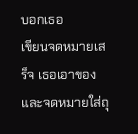บอกเธอ
เขียนจดหมายเสร็จ เธอเอาของและจดหมายใส่ถุ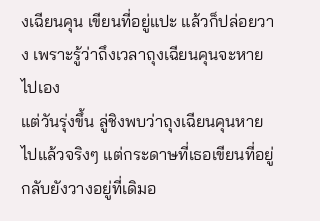งเฉียนคุน เขียนที่อยู่แปะ แล้วก็ปล่อยวาง เพราะรู้ว่าถึงเวลาถุงเฉียนคุนจะหายไปเอง
แต่วันรุ่งขึ้น ลู่ชิงพบว่าถุงเฉียนคุนหายไปแล้วจริงๆ แต่กระดาษที่เธอเขียนที่อยู่กลับยังวางอยู่ที่เดิมอ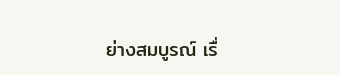ย่างสมบูรณ์ เรื่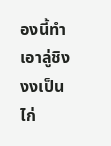องนี้ทำเอาลู่ชิงงงเป็นไก่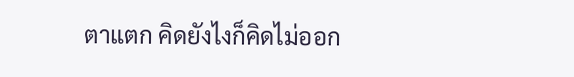ตาแตก คิดยังไงก็คิดไม่ออก